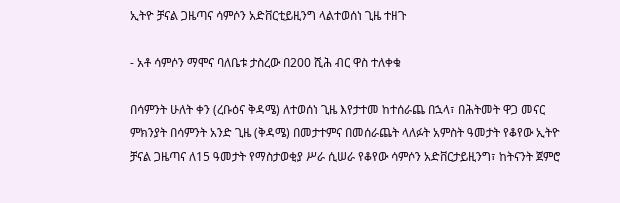ኢትዮ ቻናል ጋዜጣና ሳምሶን አድቨርቲይዚንግ ላልተወሰነ ጊዜ ተዘጉ

- አቶ ሳምሶን ማሞና ባለቤቱ ታስረው በ200 ሺሕ ብር ዋስ ተለቀቁ

በሳምንት ሁለት ቀን (ረቡዕና ቅዳሜ) ለተወሰነ ጊዜ እየታተመ ከተሰራጨ በኋላ፣ በሕትመት ዋጋ መናር ምክንያት በሳምንት አንድ ጊዜ (ቅዳሜ) በመታተምና በመሰራጨት ላለፉት አምስት ዓመታት የቆየው ኢትዮ ቻናል ጋዜጣና ለ15 ዓመታት የማስታወቂያ ሥራ ሲሠራ የቆየው ሳምሶን አድቨርታይዚንግ፣ ከትናንት ጀምሮ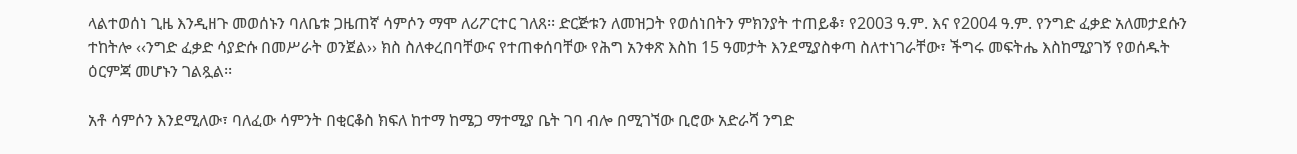ላልተወሰነ ጊዜ እንዲዘጉ መወሰኑን ባለቤቱ ጋዜጠኛ ሳምሶን ማሞ ለሪፖርተር ገለጸ፡፡ ድርጅቱን ለመዝጋት የወሰነበትን ምክንያት ተጠይቆ፣ የ2003 ዓ.ም. እና የ2004 ዓ.ም. የንግድ ፈቃድ አለመታደሱን ተከትሎ ‹‹ንግድ ፈቃድ ሳያድሱ በመሥራት ወንጀል›› ክስ ስለቀረበባቸውና የተጠቀሰባቸው የሕግ አንቀጽ እስከ 15 ዓመታት እንደሚያስቀጣ ስለተነገራቸው፣ ችግሩ መፍትሔ እስከሚያገኝ የወሰዱት ዕርምጃ መሆኑን ገልጿል፡፡

አቶ ሳምሶን እንደሚለው፣ ባለፈው ሳምንት በቂርቆስ ክፍለ ከተማ ከሜጋ ማተሚያ ቤት ገባ ብሎ በሚገኘው ቢሮው አድራሻ ንግድ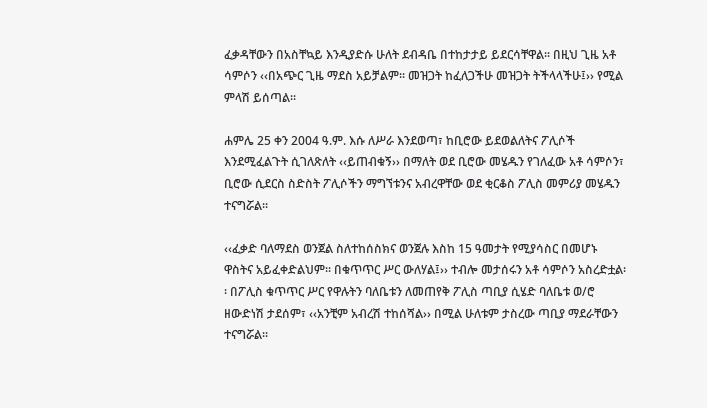ፈቃዳቸውን በአስቸኳይ እንዲያድሱ ሁለት ደብዳቤ በተከታታይ ይደርሳቸዋል፡፡ በዚህ ጊዜ አቶ ሳምሶን ‹‹በአጭር ጊዜ ማደስ አይቻልም፡፡ መዝጋት ከፈለጋችሁ መዝጋት ትችላላችሁ፤›› የሚል ምላሽ ይሰጣል፡፡

ሐምሌ 25 ቀን 2004 ዓ.ም. እሱ ለሥራ እንደወጣ፣ ከቢሮው ይደወልለትና ፖሊሶች እንደሚፈልጉት ሲገለጽለት ‹‹ይጠብቁኝ›› በማለት ወደ ቢሮው መሄዱን የገለፈው አቶ ሳምሶን፣ ቢሮው ሲደርስ ስድስት ፖሊሶችን ማግኘቱንና አብረዋቸው ወደ ቂርቆስ ፖሊስ መምሪያ መሄዱን ተናግሯል፡፡

‹‹ፈቃድ ባለማደስ ወንጀል ስለተከሰስክና ወንጀሉ እስከ 15 ዓመታት የሚያሳስር በመሆኑ ዋስትና አይፈቀድልህም፡፡ በቁጥጥር ሥር ውለሃል፤›› ተብሎ መታሰሩን አቶ ሳምሶን አስረድቷል፡፡ በፖሊስ ቁጥጥር ሥር የዋሉትን ባለቤቱን ለመጠየቅ ፖሊስ ጣቢያ ሲሄድ ባለቤቱ ወ/ሮ ዘውድነሽ ታደሰም፣ ‹‹አንቺም አብረሽ ተከሰሻል›› በሚል ሁለቱም ታስረው ጣቢያ ማደራቸውን ተናግሯል፡፡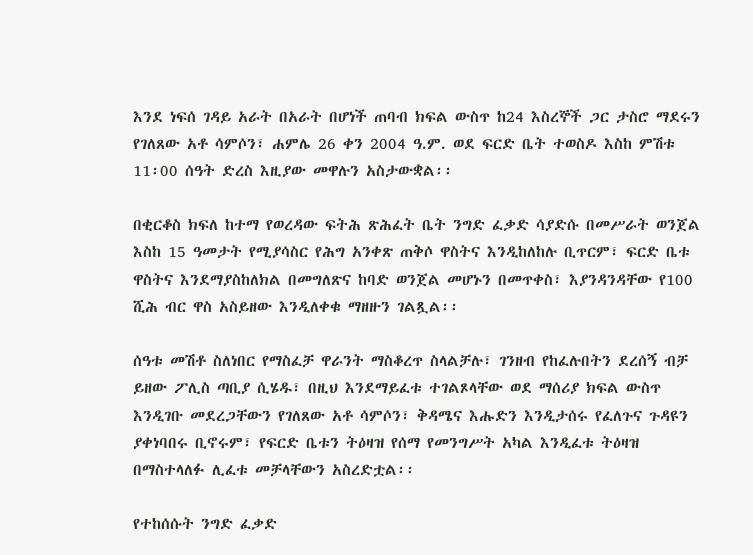እንደ ነፍሰ ገዳይ አራት በአራት በሆነች ጠባብ ክፍል ውስጥ ከ24 እስረኞች ጋር ታስሮ ማደሩን የገለጸው አቶ ሳምሶን፣ ሐምሌ 26 ቀን 2004 ዓ.ም. ወደ ፍርድ ቤት ተወስዶ እስከ ምሽቱ 11፡00 ሰዓት ድረስ እዚያው መዋሉን አስታውቋል፡፡

በቂርቆስ ክፍለ ከተማ የወረዳው ፍትሕ ጽሕፈት ቤት ንግድ ፈቃድ ሳያድሱ በመሥራት ወንጀል እስከ 15 ዓመታት የሚያሳስር የሕግ አንቀጽ ጠቅሶ ዋስትና እንዲከለከሉ ቢጥርም፣ ፍርድ ቤቱ ዋስትና እንደማያስከለክል በመግለጽና ከባድ ወንጀል መሆኑን በመጥቀስ፣ እያንዳንዳቸው የ100 ሺሕ ብር ዋስ አስይዘው እንዲለቀቁ ማዘዙን ገልጿል፡፡

ሰዓቱ መሽቶ ስለነበር የማስፈቻ ዋራንት ማስቆረጥ ስላልቻሉ፣ ገንዘብ የከፈሉበትን ደረሰኝ ብቻ ይዘው ፖሊስ ጣቢያ ሲሄዱ፣ በዚህ እንደማይፈቱ ተገልጾላቸው ወደ ማሰሪያ ክፍል ውስጥ እንዲገቡ መደረጋቸውን የገለጸው አቶ ሳምሶን፣ ቅዳሜና እሑድን እንዲታሰሩ የፈለጉና ጉዳዩን ያቀነባበሩ ቢኖሩም፣ የፍርድ ቤቱን ትዕዛዝ የሰማ የመንግሥት አካል እንዲፈቱ ትዕዛዝ በማስተላለፉ ሊፈቱ መቻላቸውን አስረድቷል፡፡

የተከሰሱት ንግድ ፈቃድ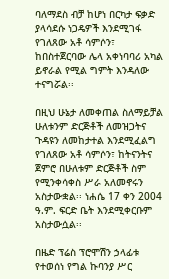ባለማደስ ብቻ ከሆነ በርካታ ፍቃድ ያላሳደሱ ነጋዴዎች እንደሚገፋ የገለጸው አቶ ሳምሶን፣ ከበስተጀርባው ሌላ አቀነባባሪ አካል ይኖራል የሚል ግምት እንዳለው ተናግሯል፡፡

በዚህ ሁኔታ ለመቀጠል ስለማይቻል ሁለቱንም ድርጅቶች ለመዝጋትና ጉዳዩን ለመከታተል እንደሚፈልግ የገለጸው አቶ ሳምሶን፣ ከትናንትና ጀምሮ በሁለቱም ድርጅቶች ስም የሚንቀሳቀስ ሥራ አለመኖሩን አስታውቋል፡፡ ነሐሴ 17 ቀን 2004 ዓ.ም. ፍርድ ቤት እንደሚቀርቡም አስታውሷል፡፡

በዜድ ፕሬስ ፕሮሞሽን ኃላፊቱ የተወሰነ የግል ኩባንያ ሥር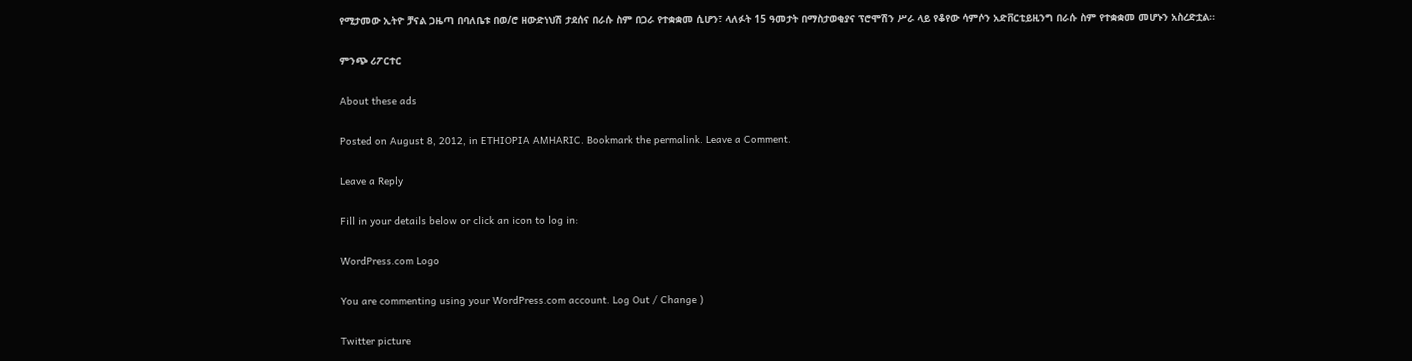የሚታመው ኢትዮ ቻናል ጋዜጣ በባለቤቱ በወ/ሮ ዘውድነህሽ ታደሰና በራሱ ስም በጋራ የተቋቋመ ሲሆን፣ ላለፉት 15 ዓመታት በማስታወቂያና ፕሮሞሽን ሥራ ላይ የቆየው ሳምሶን አድቨርቲይዚንግ በራሱ ስም የተቋቋመ መሆኑን አስረድቷል፡፡

ምንጭ ሪፖርተር

About these ads

Posted on August 8, 2012, in ETHIOPIA AMHARIC. Bookmark the permalink. Leave a Comment.

Leave a Reply

Fill in your details below or click an icon to log in:

WordPress.com Logo

You are commenting using your WordPress.com account. Log Out / Change )

Twitter picture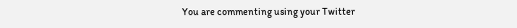You are commenting using your Twitter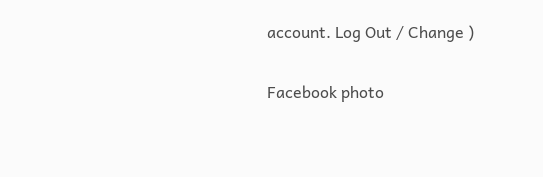account. Log Out / Change )

Facebook photo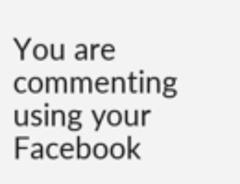You are commenting using your Facebook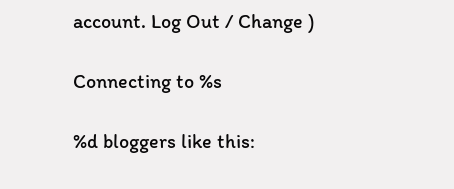account. Log Out / Change )

Connecting to %s

%d bloggers like this: